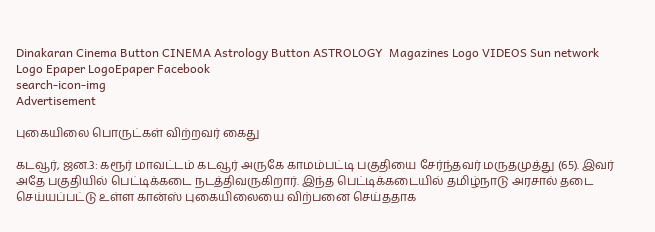Dinakaran Cinema Button CINEMA Astrology Button ASTROLOGY  Magazines Logo VIDEOS Sun network Logo Epaper LogoEpaper Facebook
search-icon-img
Advertisement

புகையிலை பொருட்கள் விற்றவர் கைது

கடவூர், ஜன.3: கரூர் மாவட்டம் கடவூர் அருகே காமம்பட்டி பகுதியை சேர்ந்தவர் மருதமுத்து (65). இவர் அதே பகுதியில் பெட்டிக்கடை நடத்திவருகிறார். இந்த பெட்டிக்கடையில் தமிழ்நாடு அரசால் தடை செய்யப்பட்டு உள்ள கான்ஸ் புகையிலையை விற்பனை செய்ததாக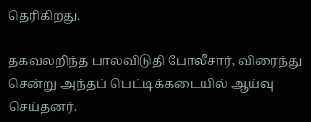தெரிகிறது.

தகவலறிந்த பாலவிடுதி போலீசார், விரைந்து சென்று அந்தப் பெட்டிக்கடையில் ஆய்வு செய்தனர்.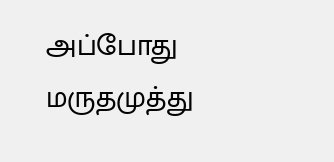அப்போது மருதமுத்து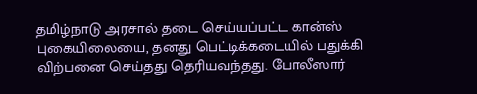தமிழ்நாடு அரசால் தடை செய்யப்பட்ட கான்ஸ் புகையிலையை, தனது பெட்டிக்கடையில் பதுக்கி விற்பனை செய்தது தெரியவந்தது. போலீஸார்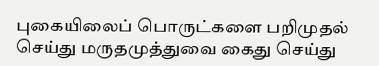புகையிலைப் பொருட்களை பறிமுதல் செய்து மருதமுத்துவை கைது செய்து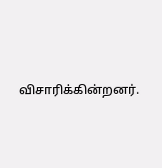விசாரிக்கின்றனர்.